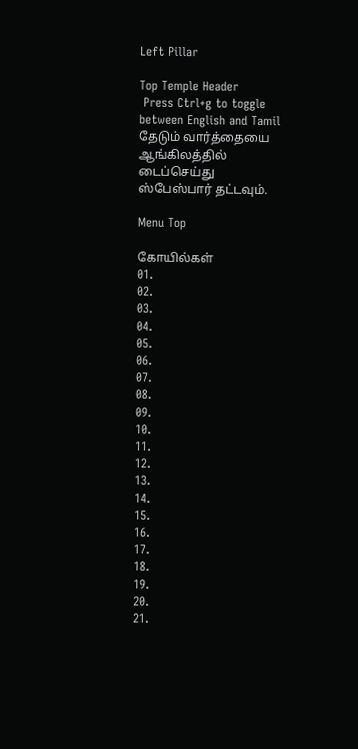Left Pillar

Top Temple Header
 Press Ctrl+g to toggle between English and Tamil
தேடும் வார்த்தையை ஆங்கிலத்தில் டைப்செய்து ஸ்பேஸ்பார் தட்டவும்.

Menu Top

கோயில்கள்
01.
02.
03.
04.
05.
06.
07.
08.
09.
10.
11.
12.
13.
14.
15.
16.
17.
18.
19.
20.
21.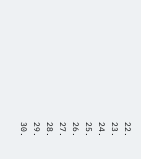22.
23.
24.
25.
26.
27.
28.
29.
30.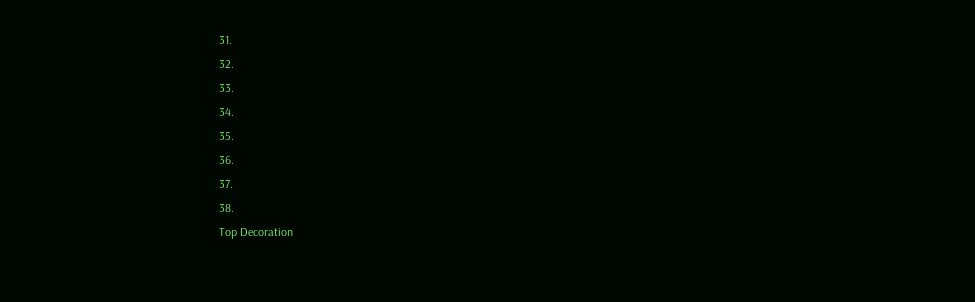31.
32.
33.
34.
35.
36.
37.
38.
Top Decoration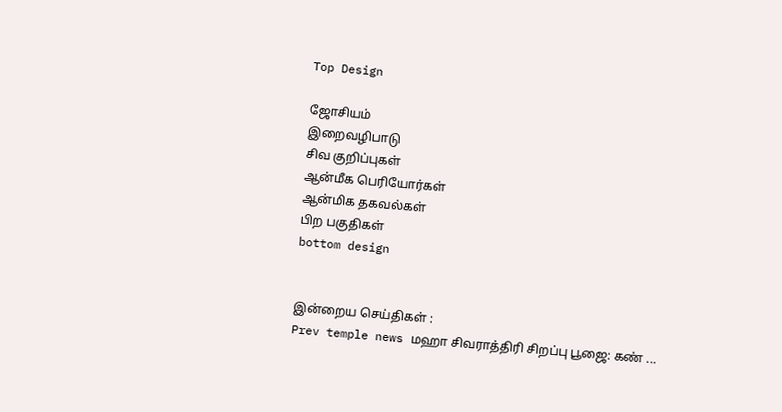Top Design

ஜோசியம்
இறைவழிபாடு
சிவ குறிப்புகள்
ஆன்மீக பெரியோர்கள்
ஆன்மிக தகவல்கள்
பிற பகுதிகள்
bottom design


இன்றைய செய்திகள் :
Prev temple news மஹா சிவராத்திரி சிறப்பு பூஜை: கண் ...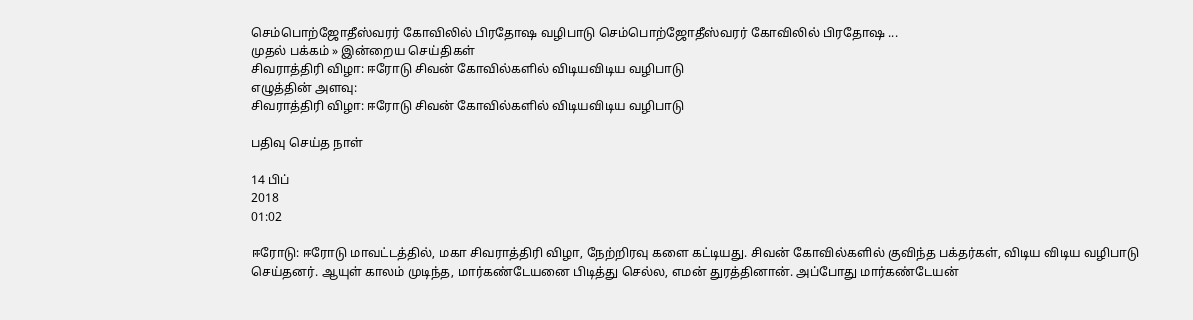செம்பொற்ஜோதீஸ்வரர் கோவிலில் பிரதோஷ வழிபாடு செம்பொற்ஜோதீஸ்வரர் கோவிலில் பிரதோஷ ...
முதல் பக்கம் » இன்றைய செய்திகள்
சிவராத்திரி விழா: ஈரோடு சிவன் கோவில்களில் விடியவிடிய வழிபாடு
எழுத்தின் அளவு:
சிவராத்திரி விழா: ஈரோடு சிவன் கோவில்களில் விடியவிடிய வழிபாடு

பதிவு செய்த நாள்

14 பிப்
2018
01:02

ஈரோடு: ஈரோடு மாவட்டத்தில், மகா சிவராத்திரி விழா, நேற்றிரவு களை கட்டியது. சிவன் கோவில்களில் குவிந்த பக்தர்கள், விடிய விடிய வழிபாடு செய்தனர். ஆயுள் காலம் முடிந்த, மார்கண்டேயனை பிடித்து செல்ல, எமன் துரத்தினான். அப்போது மார்கண்டேயன்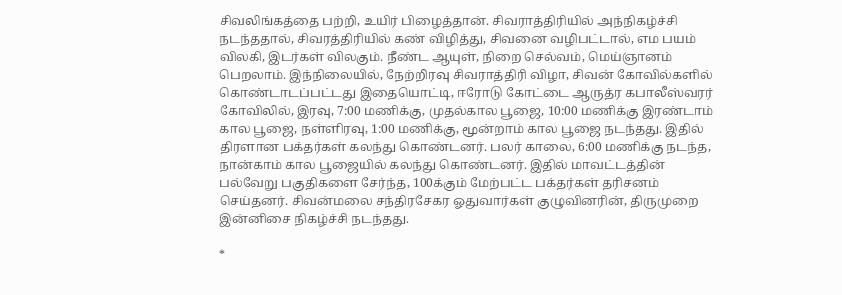சிவலிங்கத்தை பற்றி, உயிர் பிழைத்தான். சிவராத்திரியில் அந்நிகழ்ச்சி நடந்ததால், சிவரத்திரியில் கண் விழித்து, சிவனை வழிபட்டால், எம பயம் விலகி, இடர்கள் விலகும். நீண்ட ஆயுள், நிறை செல்வம், மெய்ஞானம் பெறலாம். இந்நிலையில், நேற்றிரவு சிவராத்திரி விழா, சிவன் கோவில்களில் கொண்டாடப்பட்டது இதையொட்டி, ஈரோடு கோட்டை ஆருத்ர கபாலீஸ்வரர் கோவிலில், இரவு, 7:00 மணிக்கு, முதல்கால பூஜை, 10:00 மணிக்கு இரண்டாம் கால பூஜை, நள்ளிரவு, 1:00 மணிக்கு, மூன்றாம் கால பூஜை நடந்தது. இதில் திரளான பக்தர்கள் கலந்து கொண்டனர். பலர் காலை, 6:00 மணிக்கு நடந்த, நான்காம் கால பூஜையில் கலந்து கொண்டனர். இதில் மாவட்டத்தின் பல்வேறு பகுதிகளை சேர்ந்த, 100க்கும் மேற்பட்ட பக்தர்கள் தரிசனம் செய்தனர். சிவன்மலை சந்திரசேகர ஓதுவார்கள் குழுவினரின், திருமுறை இன்னிசை நிகழ்ச்சி நடந்தது.

*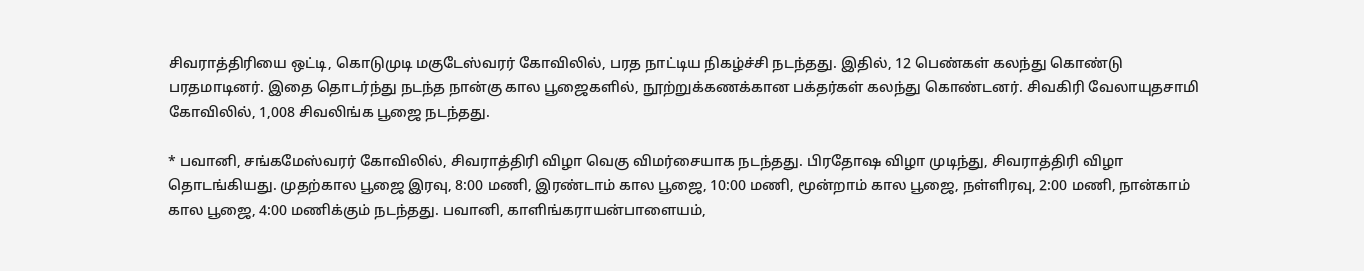சிவராத்திரியை ஒட்டி, கொடுமுடி மகுடேஸ்வரர் கோவிலில், பரத நாட்டிய நிகழ்ச்சி நடந்தது. இதில், 12 பெண்கள் கலந்து கொண்டு பரதமாடினர். இதை தொடர்ந்து நடந்த நான்கு கால பூஜைகளில், நூற்றுக்கணக்கான பக்தர்கள் கலந்து கொண்டனர். சிவகிரி வேலாயுதசாமி கோவிலில், 1,008 சிவலிங்க பூஜை நடந்தது.

* பவானி, சங்கமேஸ்வரர் கோவிலில், சிவராத்திரி விழா வெகு விமர்சையாக நடந்தது. பிரதோஷ விழா முடிந்து, சிவராத்திரி விழா தொடங்கியது. முதற்கால பூஜை இரவு, 8:00 மணி, இரண்டாம் கால பூஜை, 10:00 மணி, மூன்றாம் கால பூஜை, நள்ளிரவு, 2:00 மணி, நான்காம் கால பூஜை, 4:00 மணிக்கும் நடந்தது. பவானி, காளிங்கராயன்பாளையம்,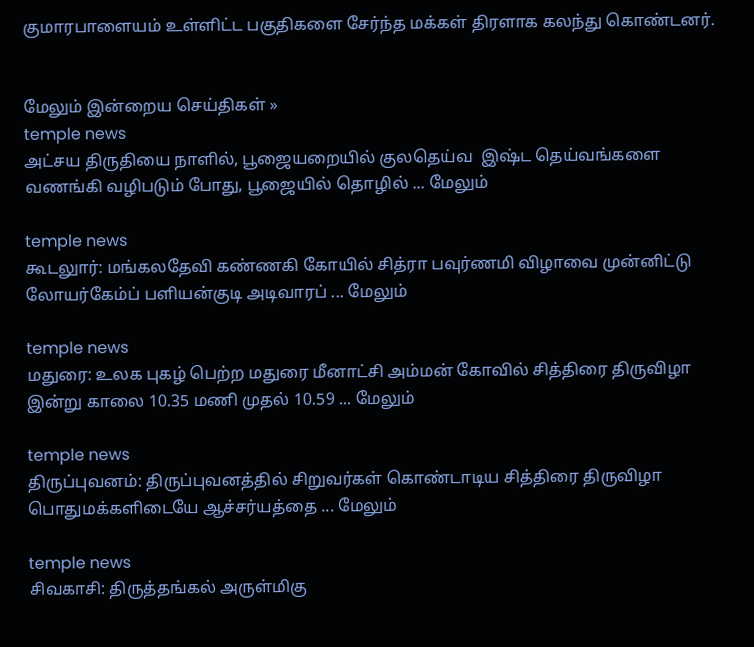குமாரபாளையம் உள்ளிட்ட பகுதிகளை சேர்ந்த மக்கள் திரளாக கலந்து கொண்டனர்.


மேலும் இன்றைய செய்திகள் »
temple news
அட்சய திருதியை நாளில், பூஜையறையில் குலதெய்வ  இஷ்ட தெய்வங்களை வணங்கி வழிபடும் போது, பூஜையில் தொழில் ... மேலும்

temple news
கூடலுார்: மங்கலதேவி கண்ணகி கோயில் சித்ரா பவுர்ணமி விழாவை முன்னிட்டு லோயர்கேம்ப் பளியன்குடி அடிவாரப் ... மேலும்

temple news
மதுரை: உலக புகழ் பெற்ற மதுரை மீனாட்சி அம்மன் கோவில் சித்திரை திருவிழா இன்று காலை 10.35 மணி முதல் 10.59 ... மேலும்

temple news
திருப்புவனம்: திருப்புவனத்தில் சிறுவர்கள் கொண்டாடிய சித்திரை திருவிழா பொதுமக்களிடையே ஆச்சர்யத்தை ... மேலும்

temple news
சிவகாசி: திருத்தங்கல் அருள்மிகு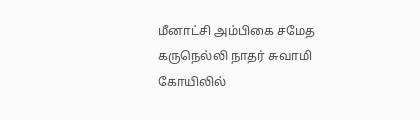மீனாட்சி அம்பிகை சமேத கருநெல்லி நாதர் சுவாமி கோயிலில்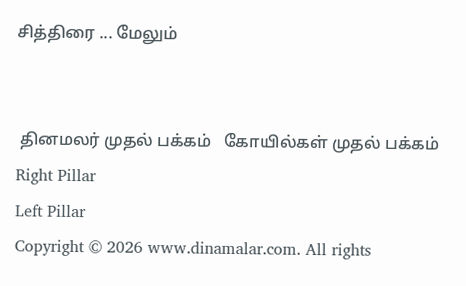சித்திரை ... மேலும்


 தினமலர் முதல் பக்கம்   கோயில்கள் முதல் பக்கம்
Right Pillar
Left Pillar
Copyright © 2026 www.dinamalar.com. All rights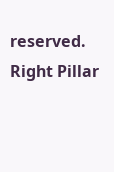reserved.
Right Pillar